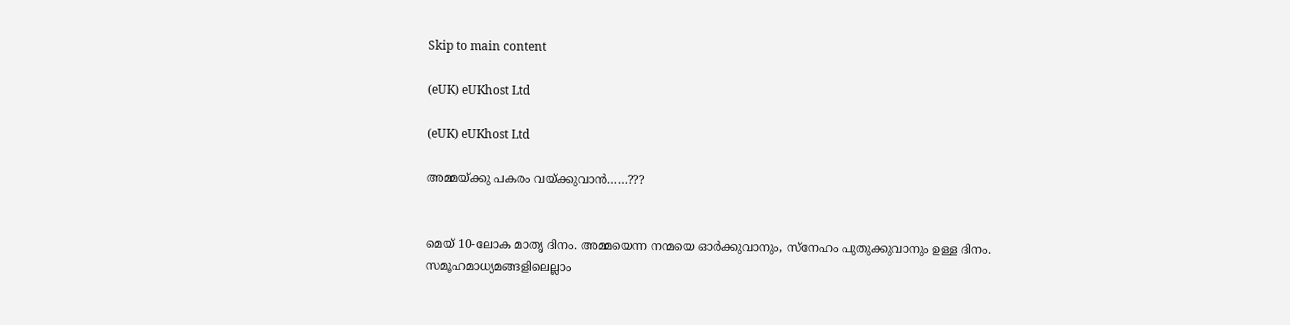Skip to main content

(eUK) eUKhost Ltd

(eUK) eUKhost Ltd

അമ്മയ്ക്കു പകരം വയ്ക്കുവാൻ……???


മെയ് 10-ലോക മാതൃ ദിനം. അമ്മയെന്ന നന്മയെ ഓർക്കുവാനും, സ്നേഹം പുതുക്കുവാനും ഉള്ള ദിനം. സമൂഹമാധ്യമങ്ങളിലെല്ലാം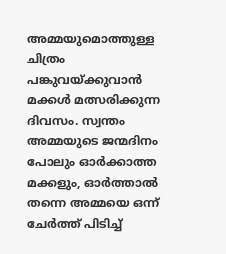അമ്മയുമൊത്തുള്ള ചിത്രം പങ്കുവയ്ക്കുവാൻ മക്കൾ മത്സരിക്കുന്ന ദിവസം. സ്വന്തം അമ്മയുടെ ജന്മദിനം പോലും ഓർക്കാത്ത മക്കളും, ഓർത്താൽ തന്നെ അമ്മയെ ഒന്ന് ചേർത്ത് പിടിച്ച്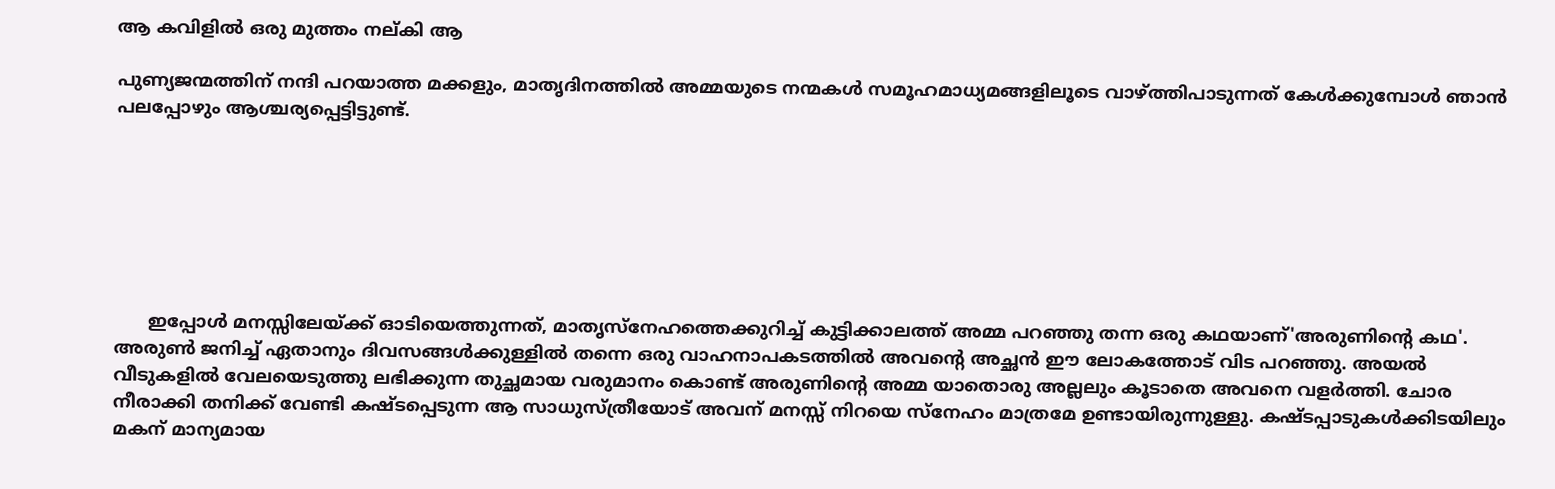ആ കവിളിൽ ഒരു മുത്തം നല്കി ആ

പുണ്യജന്മത്തിന് നന്ദി പറയാത്ത മക്കളും, മാതൃദിനത്തിൽ അമ്മയുടെ നന്മകൾ സമൂഹമാധ്യമങ്ങളിലൂടെ വാഴ്ത്തിപാടുന്നത് കേൾക്കുമ്പോൾ ഞാൻ പലപ്പോഴും ആശ്ചര്യപ്പെട്ടിട്ടുണ്ട്.







      ഇപ്പോൾ മനസ്സിലേയ്ക്ക് ഓടിയെത്തുന്നത്, മാതൃസ്നേഹത്തെക്കുറിച്ച് കുട്ടിക്കാലത്ത് അമ്മ പറഞ്ഞു തന്ന ഒരു കഥയാണ്'അരുണിന്റെ കഥ'. അരുൺ ജനിച്ച് ഏതാനും ദിവസങ്ങൾക്കുള്ളിൽ തന്നെ ഒരു വാഹനാപകടത്തിൽ അവന്റെ അച്ഛൻ ഈ ലോകത്തോട് വിട പറഞ്ഞു. അയൽ വീടുകളിൽ വേലയെടുത്തു ലഭിക്കുന്ന തുച്ഛമായ വരുമാനം കൊണ്ട് അരുണിന്റെ അമ്മ യാതൊരു അല്ലലും കൂടാതെ അവനെ വളർത്തി. ചോര നീരാക്കി തനിക്ക് വേണ്ടി കഷ്ടപ്പെടുന്ന ആ സാധുസ്ത്രീയോട് അവന് മനസ്സ് നിറയെ സ്നേഹം മാത്രമേ ഉണ്ടായിരുന്നുള്ളു. കഷ്ടപ്പാടുകൾക്കിടയിലും മകന് മാന്യമായ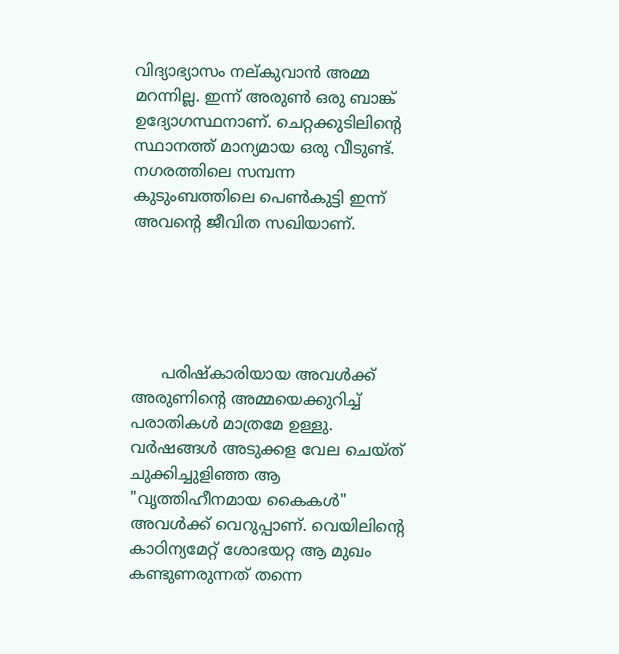വിദ്യാഭ്യാസം നല്കുവാൻ അമ്മ മറന്നില്ല. ഇന്ന് അരുൺ ഒരു ബാങ്ക് ഉദ്യോഗസ്ഥനാണ്. ചെറ്റക്കുടിലിന്റെ സ്ഥാനത്ത് മാന്യമായ ഒരു വീടുണ്ട്. നഗരത്തിലെ സമ്പന്ന കുടുംബത്തിലെ പെൺകുട്ടി ഇന്ന് അവന്റെ ജീവിത സഖിയാണ്.





      പരിഷ്കാരിയായ അവൾക്ക് അരുണിന്റെ അമ്മയെക്കുറിച്ച് പരാതികൾ മാത്രമേ ഉള്ളു. വർഷങ്ങൾ അടുക്കള വേല ചെയ്ത് ചുക്കിച്ചുളിഞ്ഞ ആ "വൃത്തിഹീനമായ കൈകൾ" അവൾക്ക് വെറുപ്പാണ്. വെയിലിന്റെ കാഠിന്യമേറ്റ് ശോഭയറ്റ ആ മുഖം കണ്ടുണരുന്നത് തന്നെ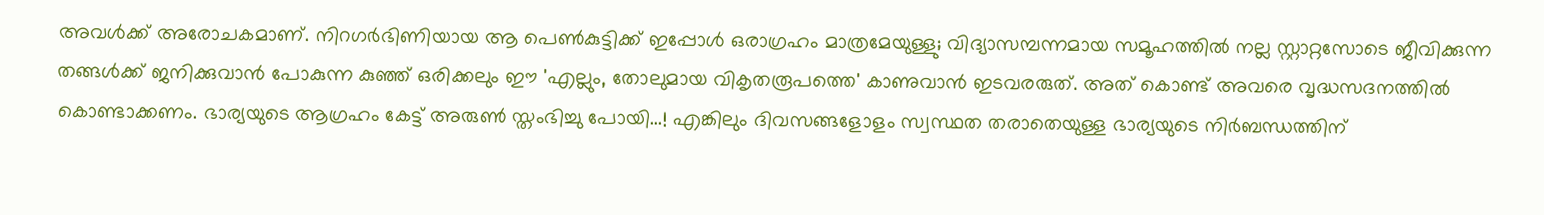അവൾക്ക് അരോചകമാണ്. നിറഗർഭിണിയായ ആ പെൺകുട്ടിക്ക് ഇപ്പോൾ ഒരാഗ്രഹം മാത്രമേയുള്ളു; വിദ്യാസമ്പന്നമായ സമൂഹത്തിൽ നല്ല സ്റ്റാറ്റസോടെ ജീവിക്കുന്ന തങ്ങൾക്ക് ജനിക്കുവാൻ പോകുന്ന കുഞ്ഞ് ഒരിക്കലും ഈ 'എല്ലും, തോലുമായ വികൃതരൂപത്തെ' കാണുവാൻ ഇടവരരുത്. അത് കൊണ്ട് അവരെ വൃദ്ധസദനത്തിൽ കൊണ്ടാക്കണം. ഭാര്യയുടെ ആഗ്രഹം കേട്ട് അരുൺ സ്തംഭിച്ചു പോയി…! എങ്കിലും ദിവസങ്ങളോളം സ്വസ്ഥത തരാതെയുള്ള ഭാര്യയുടെ നിർബന്ധത്തിന്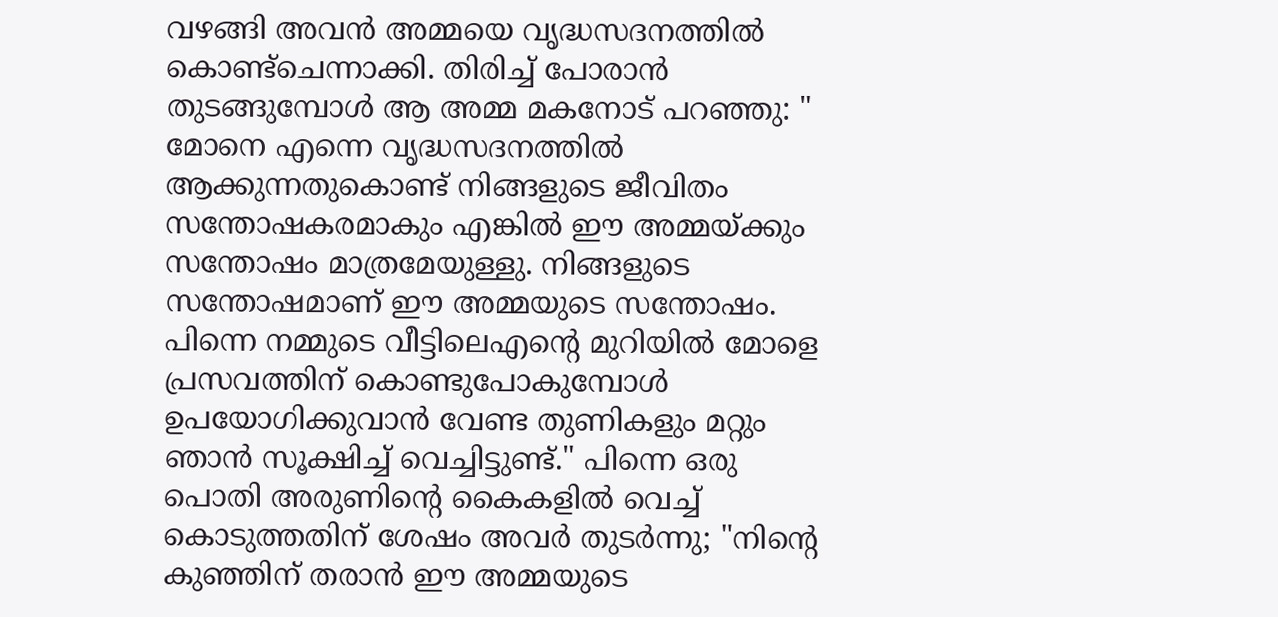വഴങ്ങി അവൻ അമ്മയെ വൃദ്ധസദനത്തിൽ കൊണ്ട്ചെന്നാക്കി. തിരിച്ച് പോരാൻ തുടങ്ങുമ്പോൾ ആ അമ്മ മകനോട് പറഞ്ഞു: " മോനെ എന്നെ വൃദ്ധസദനത്തിൽ ആക്കുന്നതുകൊണ്ട് നിങ്ങളുടെ ജീവിതം സന്തോഷകരമാകും എങ്കിൽ ഈ അമ്മയ്ക്കും സന്തോഷം മാത്രമേയുള്ളു. നിങ്ങളുടെ സന്തോഷമാണ് ഈ അമ്മയുടെ സന്തോഷം. പിന്നെ നമ്മുടെ വീട്ടിലെഎന്റെ മുറിയിൽ മോളെ പ്രസവത്തിന് കൊണ്ടുപോകുമ്പോൾ ഉപയോഗിക്കുവാൻ വേണ്ട തുണികളും മറ്റും ഞാൻ സൂക്ഷിച്ച് വെച്ചിട്ടുണ്ട്." പിന്നെ ഒരു പൊതി അരുണിന്റെ കൈകളിൽ വെച്ച് കൊടുത്തതിന് ശേഷം അവർ തുടർന്നു; "നിന്റെ കുഞ്ഞിന് തരാൻ ഈ അമ്മയുടെ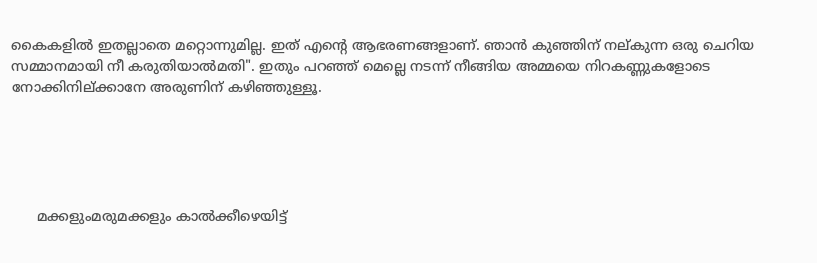കൈകളിൽ ഇതല്ലാതെ മറ്റൊന്നുമില്ല. ഇത് എന്റെ ആഭരണങ്ങളാണ്. ഞാൻ കുഞ്ഞിന് നല്കുന്ന ഒരു ചെറിയ സമ്മാനമായി നീ കരുതിയാൽമതി". ഇതും പറഞ്ഞ് മെല്ലെ നടന്ന് നീങ്ങിയ അമ്മയെ നിറകണ്ണുകളോടെ നോക്കിനില്ക്കാനേ അരുണിന് കഴിഞ്ഞുള്ളൂ.





      മക്കളുംമരുമക്കളും കാൽക്കീഴെയിട്ട്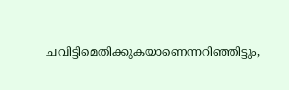ചവിട്ടിമെതിക്കുകയാണെന്നറിഞ്ഞിട്ടും,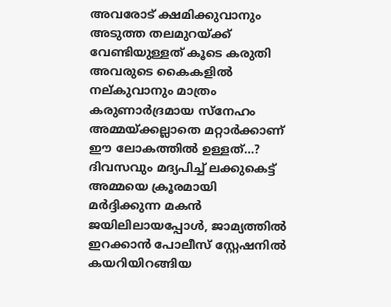അവരോട് ക്ഷമിക്കുവാനും അടുത്ത തലമുറയ്ക്ക് വേണ്ടിയുള്ളത് കൂടെ കരുതി അവരുടെ കൈകളിൽ നല്കുവാനും മാത്രം കരുണാർദ്രമായ സ്നേഹം അമ്മയ്ക്കല്ലാതെ മറ്റാർക്കാണ് ഈ ലോകത്തിൽ ഉള്ളത്…? ദിവസവും മദ്യപിച്ച് ലക്കുകെട്ട് അമ്മയെ ക്രൂരമായി മർദ്ദിക്കുന്ന മകൻ ജയിലിലായപ്പോൾ, ജാമ്യത്തിൽ ഇറക്കാൻ പോലീസ് സ്റ്റേഷനിൽ കയറിയിറങ്ങിയ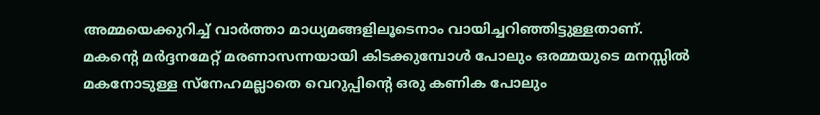അമ്മയെക്കുറിച്ച് വാർത്താ മാധ്യമങ്ങളിലൂടെനാം വായിച്ചറിഞ്ഞിട്ടുള്ളതാണ്. മകന്റെ മർദ്ദനമേറ്റ് മരണാസന്നയായി കിടക്കുമ്പോൾ പോലും ഒരമ്മയുടെ മനസ്സിൽ മകനോടുള്ള സ്നേഹമല്ലാതെ വെറുപ്പിൻ്റെ ഒരു കണിക പോലും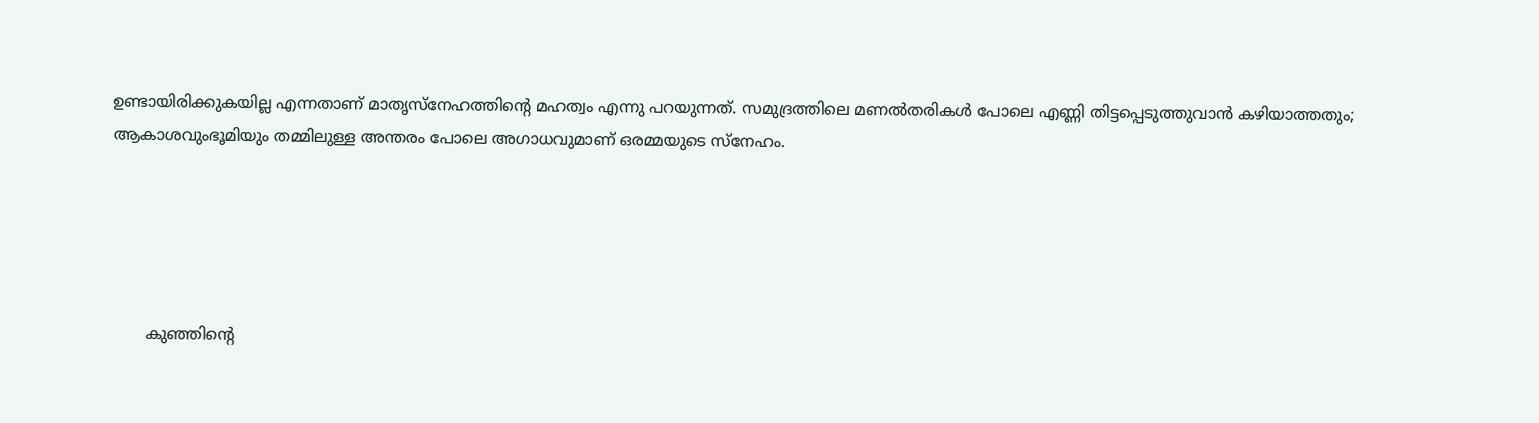ഉണ്ടായിരിക്കുകയില്ല എന്നതാണ് മാതൃസ്നേഹത്തിൻ്റെ മഹത്വം എന്നു പറയുന്നത്. സമുദ്രത്തിലെ മണൽതരികൾ പോലെ എണ്ണി തിട്ടപ്പെടുത്തുവാൻ കഴിയാത്തതും; ആകാശവുംഭൂമിയും തമ്മിലുള്ള അന്തരം പോലെ അഗാധവുമാണ് ഒരമ്മയുടെ സ്നേഹം.





       കുഞ്ഞിന്റെ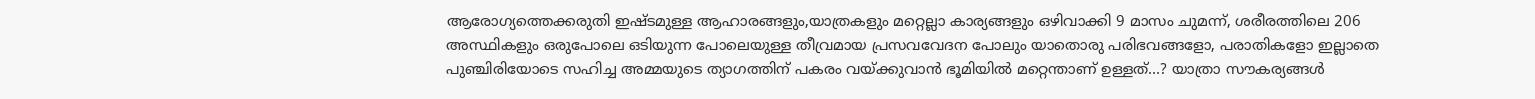ആരോഗ്യത്തെക്കരുതി ഇഷ്ടമുള്ള ആഹാരങ്ങളും,യാത്രകളും മറ്റെല്ലാ കാര്യങ്ങളും ഒഴിവാക്കി 9 മാസം ചുമന്ന്, ശരീരത്തിലെ 206 അസ്ഥികളും ഒരുപോലെ ഒടിയുന്ന പോലെയുള്ള തീവ്രമായ പ്രസവവേദന പോലും യാതൊരു പരിഭവങ്ങളോ, പരാതികളോ ഇല്ലാതെ പുഞ്ചിരിയോടെ സഹിച്ച അമ്മയുടെ ത്യാഗത്തിന് പകരം വയ്ക്കുവാൻ ഭൂമിയിൽ മറ്റെന്താണ് ഉള്ളത്…? യാത്രാ സൗകര്യങ്ങൾ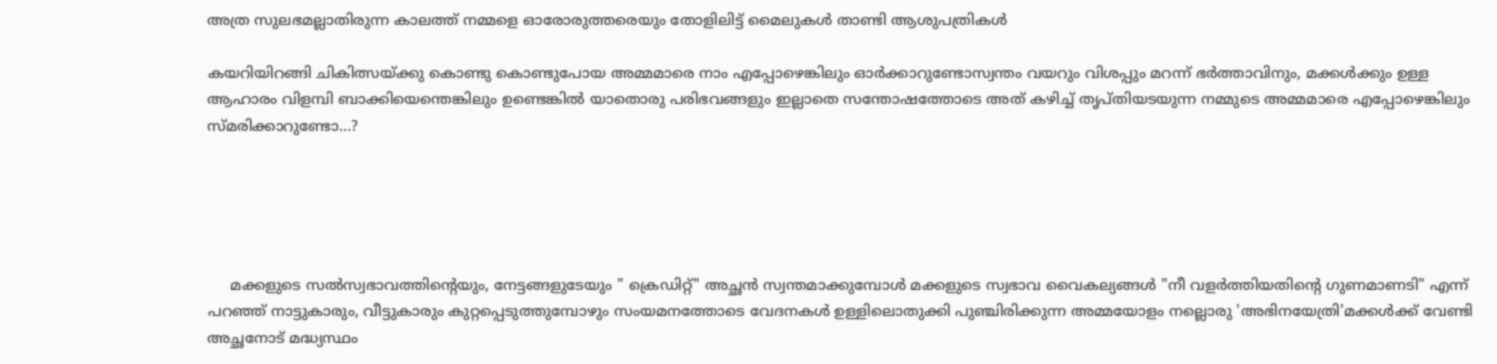അത്ര സുലഭമല്ലാതിരുന്ന കാലത്ത് നമ്മളെ ഓരോരുത്തരെയും തോളിലിട്ട് മൈലുകൾ താണ്ടി ആശുപത്രികൾ

കയറിയിറങ്ങി ചികിത്സയ്ക്കു കൊണ്ടു കൊണ്ടുപോയ അമ്മമാരെ നാം എപ്പോഴെങ്കിലും ഓർക്കാറുണ്ടോസ്വന്തം വയറും വിശപ്പും മറന്ന് ഭർത്താവിനും, മക്കൾക്കും ഉള്ള ആഹാരം വിളമ്പി ബാക്കിയെന്തെങ്കിലും ഉണ്ടെങ്കിൽ യാതൊരു പരിഭവങ്ങളും ഇല്ലാതെ സന്തോഷത്തോടെ അത് കഴിച്ച് തൃപ്തിയടയുന്ന നമ്മുടെ അമ്മമാരെ എപ്പോഴെങ്കിലും സ്മരിക്കാറുണ്ടോ…?





     മക്കളുടെ സൽസ്വഭാവത്തിന്റെയും, നേട്ടങ്ങളുടേയും " ക്രെഡിറ്റ്" അച്ഛൻ സ്വന്തമാക്കുമ്പോൾ മക്കളുടെ സ്വഭാവ വൈകല്യങ്ങൾ "നീ വളർത്തിയതിന്റെ ഗുണമാണടി" എന്ന് പറഞ്ഞ് നാട്ടുകാരും, വീട്ടുകാരും കുറ്റപ്പെടുത്തുമ്പോഴും സംയമനത്തോടെ വേദനകൾ ഉള്ളിലൊതുക്കി പുഞ്ചിരിക്കുന്ന അമ്മയോളം നല്ലൊരു 'അഭിനയേത്രി'മക്കൾക്ക് വേണ്ടി അച്ഛനോട് മദ്ധ്യസ്ഥം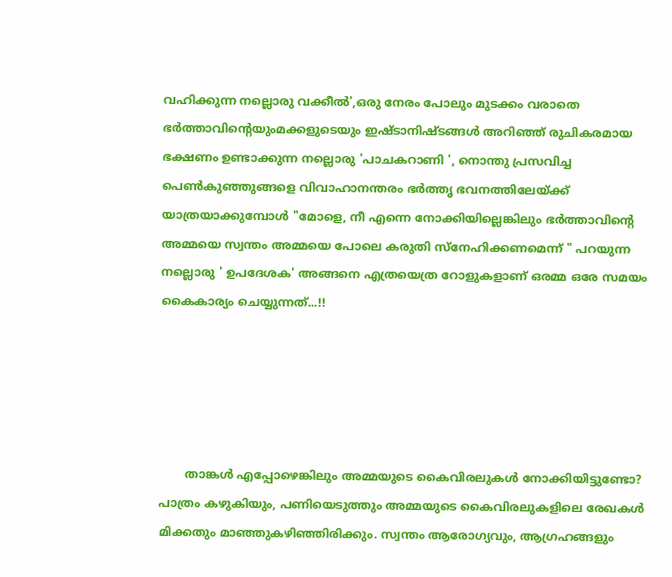വഹിക്കുന്ന നല്ലൊരു വക്കീൽ',ഒരു നേരം പോലും മുടക്കം വരാതെ ഭർത്താവിന്റെയുംമക്കളുടെയും ഇഷ്ടാനിഷ്ടങ്ങൾ അറിഞ്ഞ് രുചികരമായ ഭക്ഷണം ഉണ്ടാക്കുന്ന നല്ലൊരു 'പാചകറാണി ', നൊന്തു പ്രസവിച്ച പെൺകുഞ്ഞുങ്ങളെ വിവാഹാനന്തരം ഭർത്തൃ ഭവനത്തിലേയ്ക്ക് യാത്രയാക്കുമ്പോൾ "മോളെ, നീ എന്നെ നോക്കിയില്ലെങ്കിലും ഭർത്താവിന്റെ അമ്മയെ സ്വന്തം അമ്മയെ പോലെ കരുതി സ്നേഹിക്കണമെന്ന് " പറയുന്ന നല്ലൊരു ' ഉപദേശക' അങ്ങനെ എത്രയെത്ര റോളുകളാണ് ഒരമ്മ ഒരേ സമയം കൈകാര്യം ചെയ്യുന്നത്...!!





       താങ്കൾ എപ്പോഴെങ്കിലും അമ്മയുടെ കൈവിരലുകൾ നോക്കിയിട്ടുണ്ടോ? പാത്രം കഴുകിയും, പണിയെടുത്തും അമ്മയുടെ കൈവിരലുകളിലെ രേഖകൾ മിക്കതും മാഞ്ഞുകഴിഞ്ഞിരിക്കും. സ്വന്തം ആരോഗ്യവും, ആഗ്രഹങ്ങളും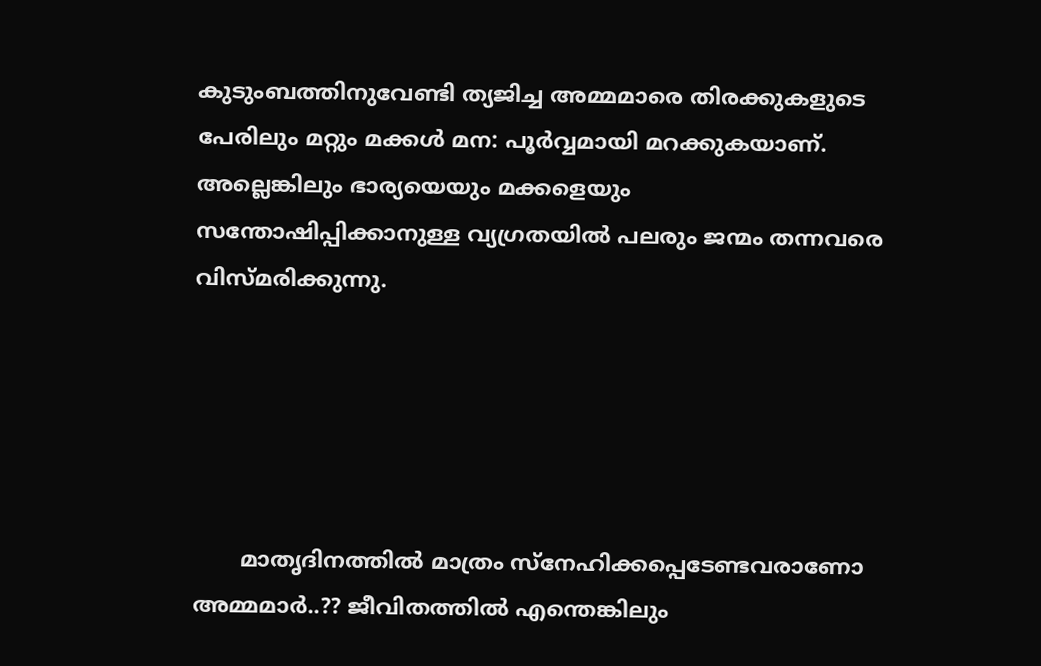കുടുംബത്തിനുവേണ്ടി ത്യജിച്ച അമ്മമാരെ തിരക്കുകളുടെ പേരിലും മറ്റും മക്കൾ മന: പൂർവ്വമായി മറക്കുകയാണ്. അല്ലെങ്കിലും ഭാര്യയെയും മക്കളെയും സന്തോഷിപ്പിക്കാനുള്ള വ്യഗ്രതയിൽ പലരും ജന്മം തന്നവരെ വിസ്മരിക്കുന്നു.





       മാതൃദിനത്തിൽ മാത്രം സ്നേഹിക്കപ്പെടേണ്ടവരാണോ അമ്മമാർ..?? ജീവിതത്തിൽ എന്തെങ്കിലും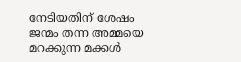നേടിയതിന് ശേഷം ജന്മം തന്ന അമ്മയെ മറക്കുന്ന മക്കൾ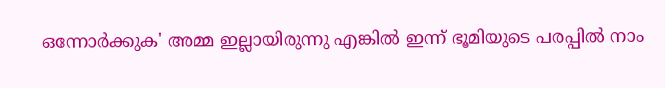ഒന്നോർക്കുക' അമ്മ ഇല്ലായിരുന്നു എങ്കിൽ ഇന്ന് ഭൂമിയുടെ പരപ്പിൽ നാം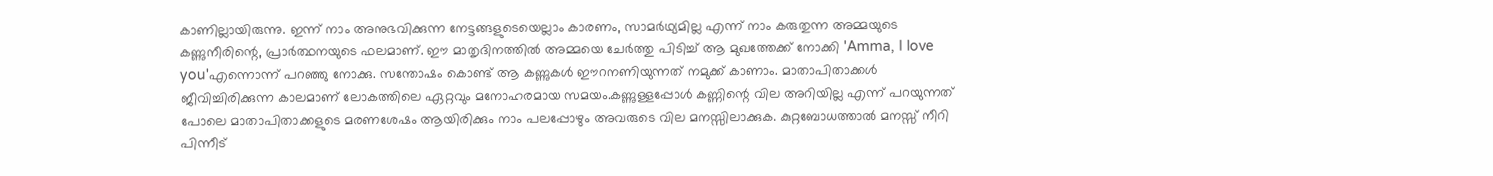കാണില്ലായിരുന്നു. ഇന്ന് നാം അനുഭവിക്കുന്ന നേട്ടങ്ങളുടെയെല്ലാം കാരണം, സാമർഥ്യമില്ല എന്ന് നാം കരുതുന്ന അമ്മയുടെ കണ്ണുനീരിന്റെ, പ്രാർത്ഥനയുടെ ഫലമാണ്‌. ഈ മാതൃദിനത്തിൽ അമ്മയെ ചേർത്തു പിടിച്ച് ആ മുഖത്തേക്ക് നോക്കി 'Amma, I love you'എന്നൊന്ന് പറഞ്ഞു നോക്കു. സന്തോഷം കൊണ്ട് ആ കണ്ണുകൾ ഈറനണിയുന്നത് നമുക്ക് കാണാം. മാതാപിതാക്കൾ ജീവിച്ചിരിക്കുന്ന കാലമാണ് ലോകത്തിലെ ഏറ്റവും മനോഹരമായ സമയം.കണ്ണുള്ളപ്പോൾ കണ്ണിന്റെ വില അറിയില്ല എന്ന് പറയുന്നത് പോലെ മാതാപിതാക്കളുടെ മരണശേഷം ആയിരിക്കും നാം പലപ്പോഴും അവരുടെ വില മനസ്സിലാക്കുക. കുറ്റബോധത്താൽ മനസ്സ് നീറി പിന്നീട്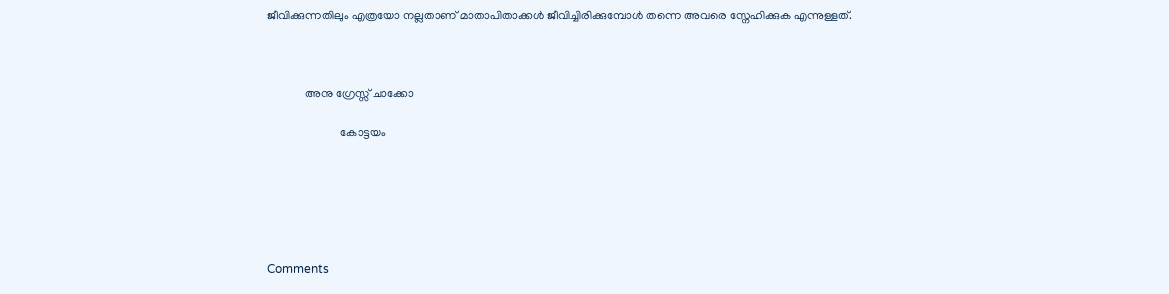ജീവിക്കുന്നതിലും എത്രയോ നല്ലതാണ് മാതാപിതാക്കൾ ജീവിച്ചിരിക്കുമ്പോൾ തന്നെ അവരെ സ്നേഹിക്കുക എന്നുള്ളത്‌.



             അനു ഗ്രേസ്സ് ചാക്കോ

                         കോട്ടയം






Comments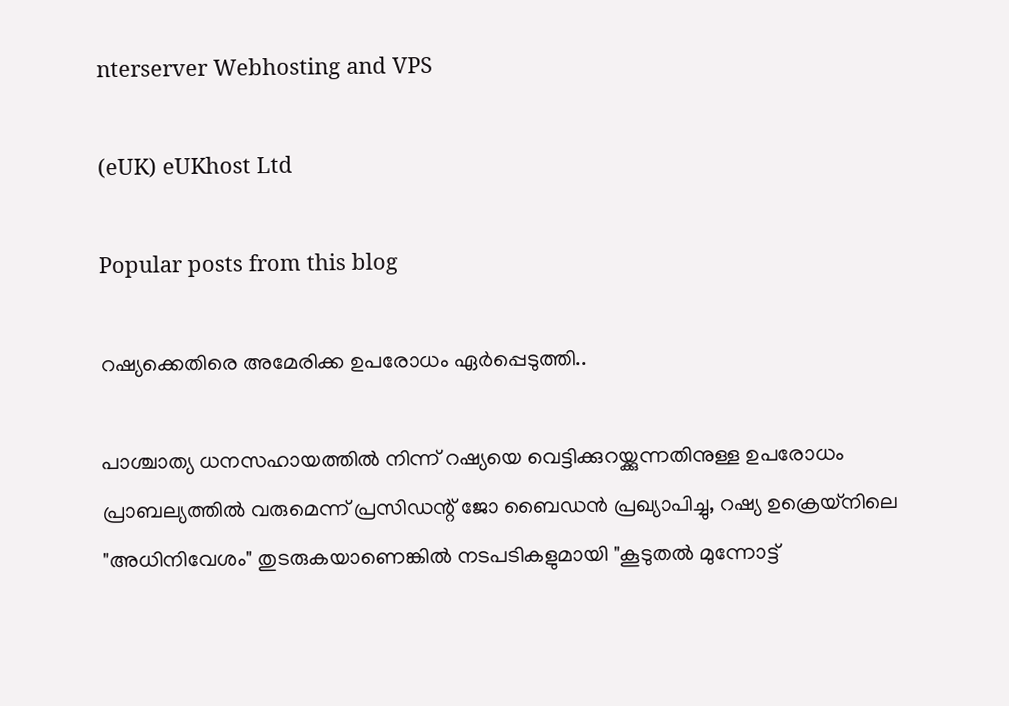nterserver Webhosting and VPS

(eUK) eUKhost Ltd

Popular posts from this blog

റഷ്യക്കെതിരെ അമേരിക്ക ഉപരോധം ഏർപ്പെടുത്തി..

പാശ്ചാത്യ ധനസഹായത്തിൽ നിന്ന് റഷ്യയെ വെട്ടിക്കുറയ്ക്കുന്നതിനുള്ള ഉപരോധം പ്രാബല്യത്തിൽ വരുമെന്ന് പ്രസിഡന്റ് ജോ ബൈഡൻ പ്രഖ്യാപിച്ചു, റഷ്യ ഉക്രെയ്നിലെ "അധിനിവേശം" തുടരുകയാണെങ്കിൽ നടപടികളുമായി "കൂടുതൽ മുന്നോട്ട്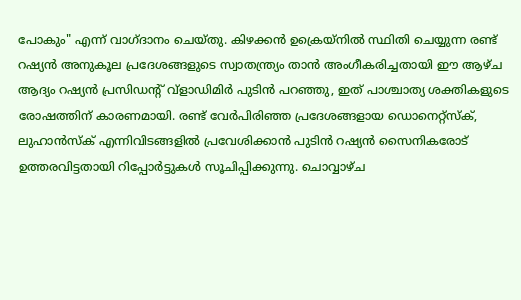പോകും" എന്ന് വാഗ്ദാനം ചെയ്തു. കിഴക്കൻ ഉക്രെയ്നിൽ സ്ഥിതി ചെയ്യുന്ന രണ്ട് റഷ്യൻ അനുകൂല പ്രദേശങ്ങളുടെ സ്വാതന്ത്ര്യം താൻ അംഗീകരിച്ചതായി ഈ ആഴ്ച ആദ്യം റഷ്യൻ പ്രസിഡന്റ് വ്‌ളാഡിമിർ പുടിൻ പറഞ്ഞു, ഇത് പാശ്ചാത്യ ശക്തികളുടെ രോഷത്തിന് കാരണമായി. രണ്ട് വേർപിരിഞ്ഞ പ്രദേശങ്ങളായ ഡൊനെറ്റ്സ്ക്, ലുഹാൻസ്ക് എന്നിവിടങ്ങളിൽ പ്രവേശിക്കാൻ പുടിൻ റഷ്യൻ സൈനികരോട് ഉത്തരവിട്ടതായി റിപ്പോർട്ടുകൾ സൂചിപ്പിക്കുന്നു. ചൊവ്വാഴ്ച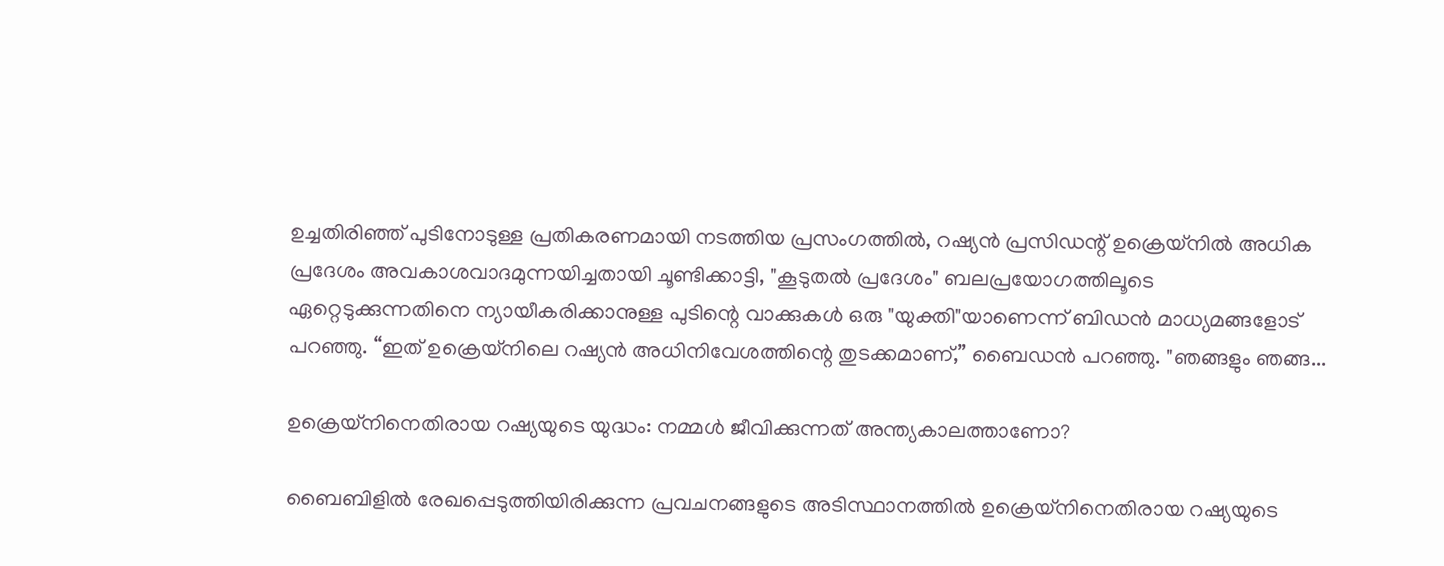ഉച്ചതിരിഞ്ഞ് പുടിനോടുള്ള പ്രതികരണമായി നടത്തിയ പ്രസംഗത്തിൽ, റഷ്യൻ പ്രസിഡന്റ് ഉക്രെയ്നിൽ അധിക പ്രദേശം അവകാശവാദമുന്നയിച്ചതായി ചൂണ്ടിക്കാട്ടി, "കൂടുതൽ പ്രദേശം" ബലപ്രയോഗത്തിലൂടെ ഏറ്റെടുക്കുന്നതിനെ ന്യായീകരിക്കാനുള്ള പുടിന്റെ വാക്കുകൾ ഒരു "യുക്തി"യാണെന്ന് ബിഡൻ മാധ്യമങ്ങളോട് പറഞ്ഞു. “ഇത് ഉക്രെയ്നിലെ റഷ്യൻ അധിനിവേശത്തിന്റെ തുടക്കമാണ്,” ബൈഡൻ പറഞ്ഞു. "ഞങ്ങളും ഞങ്ങ...

ഉക്രെയ്നിനെതിരായ റഷ്യയുടെ യുദ്ധം: നമ്മൾ ജീവിക്കുന്നത് അന്ത്യകാലത്താണോ?

ബൈബിളിൽ രേഖപ്പെടുത്തിയിരിക്കുന്ന പ്രവചനങ്ങളുടെ അടിസ്ഥാനത്തിൽ ഉക്രെയ്‌നിനെതിരായ റഷ്യയുടെ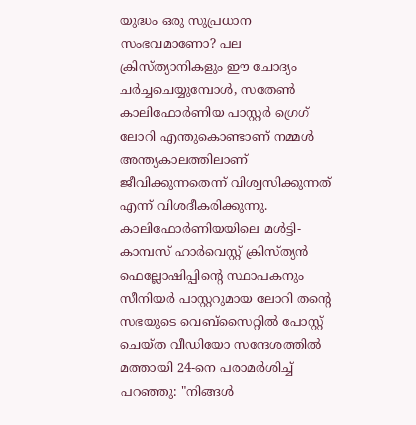യുദ്ധം ഒരു സുപ്രധാന സംഭവമാണോ? പല ക്രിസ്ത്യാനികളും ഈ ചോദ്യം ചർച്ചചെയ്യുമ്പോൾ, സതേൺ കാലിഫോർണിയ പാസ്റ്റർ ഗ്രെഗ് ലോറി എന്തുകൊണ്ടാണ് നമ്മൾ അന്ത്യകാലത്തിലാണ് ജീവിക്കുന്നതെന്ന് വിശ്വസിക്കുന്നത് എന്ന് വിശദീകരിക്കുന്നു. കാലിഫോർണിയയിലെ മൾട്ടി-കാമ്പസ് ഹാർവെസ്റ്റ് ക്രിസ്ത്യൻ ഫെല്ലോഷിപ്പിന്റെ സ്ഥാപകനും സീനിയർ പാസ്റ്ററുമായ ലോറി തന്റെ സഭയുടെ വെബ്‌സൈറ്റിൽ പോസ്റ്റ് ചെയ്ത വീഡിയോ സന്ദേശത്തിൽ മത്തായി 24-നെ പരാമർശിച്ച് പറഞ്ഞു: "നിങ്ങൾ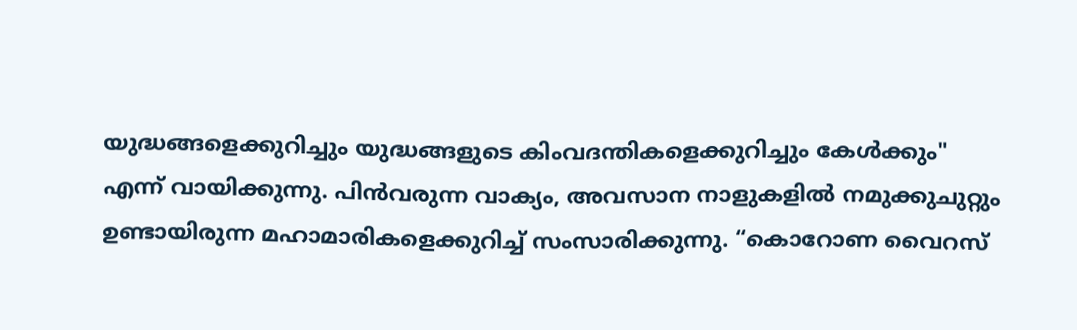യുദ്ധങ്ങളെക്കുറിച്ചും യുദ്ധങ്ങളുടെ കിംവദന്തികളെക്കുറിച്ചും കേൾക്കും" എന്ന് വായിക്കുന്നു. പിൻവരുന്ന വാക്യം, അവസാന നാളുകളിൽ നമുക്കുചുറ്റും ഉണ്ടായിരുന്ന മഹാമാരികളെക്കുറിച്ച് സംസാരിക്കുന്നു. “കൊറോണ വൈറസ്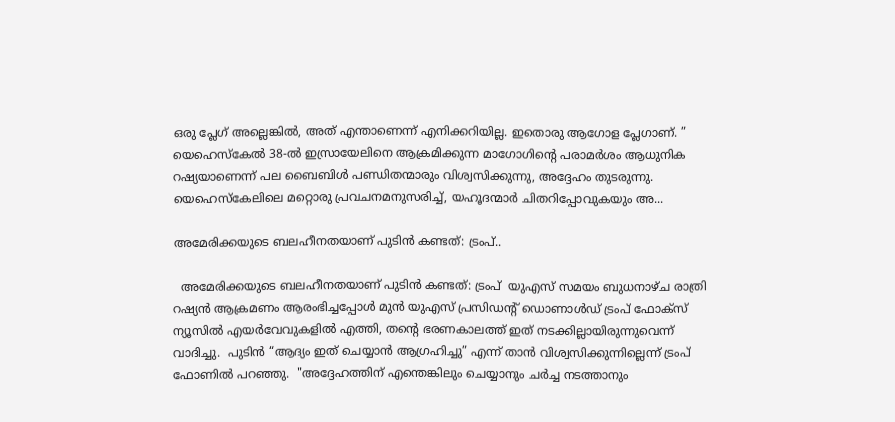ഒരു പ്ലേഗ് അല്ലെങ്കിൽ, അത് എന്താണെന്ന് എനിക്കറിയില്ല. ഇതൊരു ആഗോള പ്ലേഗാണ്. ” യെഹെസ്‌കേൽ 38-ൽ ഇസ്രായേലിനെ ആക്രമിക്കുന്ന മാഗോഗിന്റെ പരാമർശം ആധുനിക റഷ്യയാണെന്ന് പല ബൈബിൾ പണ്ഡിതന്മാരും വിശ്വസിക്കുന്നു, അദ്ദേഹം തുടരുന്നു. യെഹെസ്‌കേലിലെ മറ്റൊരു പ്രവചനമനുസരിച്ച്, യഹൂദന്മാർ ചിതറിപ്പോവുകയും അ...

അമേരിക്കയുടെ ബലഹീനതയാണ് പുടിൻ കണ്ടത്: ട്രംപ്..

  അമേരിക്കയുടെ ബലഹീനതയാണ് പുടിൻ കണ്ടത്: ട്രംപ്  യുഎസ് സമയം ബുധനാഴ്ച രാത്രി റഷ്യൻ ആക്രമണം ആരംഭിച്ചപ്പോൾ മുൻ യുഎസ് പ്രസിഡന്റ് ഡൊണാൾഡ് ട്രംപ് ഫോക്സ് ന്യൂസിൽ എയർവേവുകളിൽ എത്തി, തന്റെ ഭരണകാലത്ത് ഇത് നടക്കില്ലായിരുന്നുവെന്ന് വാദിച്ചു.  പുടിൻ “ആദ്യം ഇത് ചെയ്യാൻ ആഗ്രഹിച്ചു” എന്ന് താൻ വിശ്വസിക്കുന്നില്ലെന്ന് ട്രംപ് ഫോണിൽ പറഞ്ഞു.  "അദ്ദേഹത്തിന് എന്തെങ്കിലും ചെയ്യാനും ചർച്ച നടത്താനും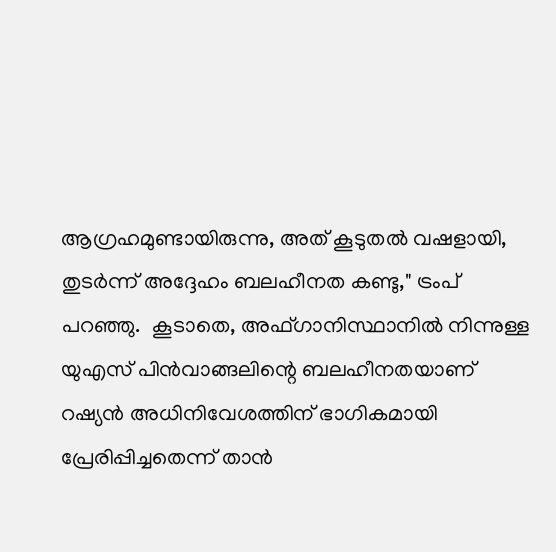ആഗ്രഹമുണ്ടായിരുന്നു, അത് കൂടുതൽ വഷളായി, തുടർന്ന് അദ്ദേഹം ബലഹീനത കണ്ടു," ട്രംപ് പറഞ്ഞു.  കൂടാതെ, അഫ്ഗാനിസ്ഥാനിൽ നിന്നുള്ള യുഎസ് പിൻവാങ്ങലിന്റെ ബലഹീനതയാണ് റഷ്യൻ അധിനിവേശത്തിന് ഭാഗികമായി പ്രേരിപ്പിച്ചതെന്ന് താൻ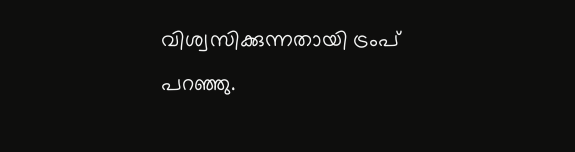വിശ്വസിക്കുന്നതായി ട്രംപ് പറഞ്ഞു.